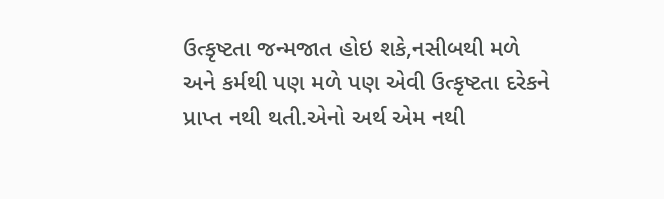ઉત્કૃષ્ટતા જન્મજાત હોઇ શકે,નસીબથી મળે અને કર્મથી પણ મળે પણ એવી ઉત્કૃષ્ટતા દરેકને પ્રાપ્ત નથી થતી.એનો અર્થ એમ નથી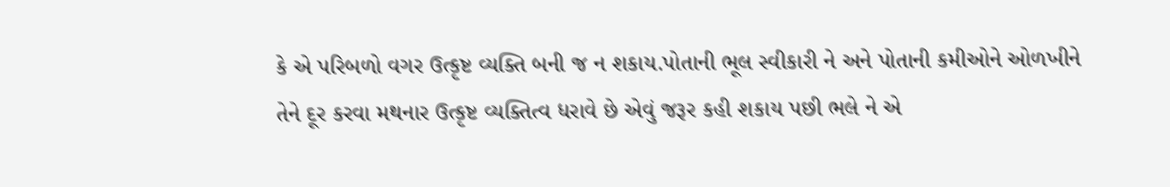કે એ પરિબળો વગર ઉત્કૃષ્ટ વ્યક્તિ બની જ ન શકાય.પોતાની ભૂલ સ્વીકારી ને અને પોતાની કમીઓને ઓળખીને તેને દૂર કરવા મથનાર ઉત્કૃષ્ટ વ્યક્તિત્વ ધરાવે છે એવું જરૂર કહી શકાય પછી ભલે ને એ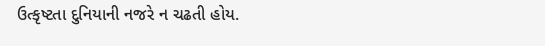ઉત્કૃષ્ટતા દુનિયાની નજરે ન ચઢતી હોય.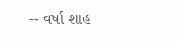-- વર્ષા શાહ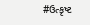#ઉત્કૃષ્ટ